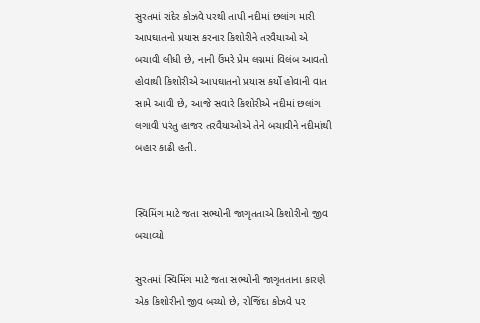સુરતમાં રાંદેર કોઝવે પરથી તાપી નદીમાં છલાંગ મારી આપઘાતનો પ્રયાસ કરનાર કિશોરીને તરવૈયાઓ એ બચાવી લીધી છે, નાની ઉંમરે પ્રેમ લગ્નમાં વિલંબ આવતો હોવાથી કિશોરીએ આપઘાતનો પ્રયાસ કર્યો હોવાની વાત સામે આવી છે, આજે સવારે કિશોરીએ નદીમાં છલાંગ લગાવી પરંતુ હાજર તરવૈયાઓએ તેને બચાવીને નદીમાંથી બહાર કાઢી હતી.


સ્વિમિંગ માટે જતા સભ્યોની જાગૃતતાએ કિશોરીનો જીવ બચાવ્યો

સુરતમાં સ્વિમિંગ માટે જતા સભ્યોની જાગૃતતાના કારણે એક કિશોરીનો જીવ બચ્યો છે, રોજિંદા કોઝવે પર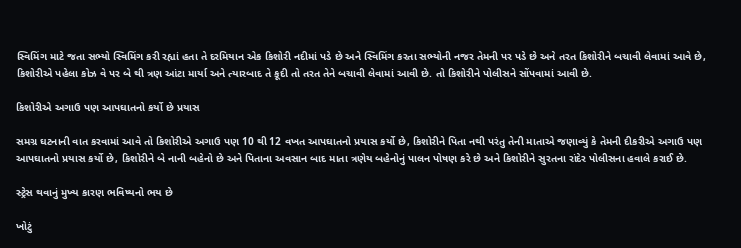સ્વિમિંગ માટે જતા સભ્યો સ્વિમિંગ કરી રહ્યાં હતા તે દરમિયાન એક કિશોરી નદીમાં પડે છે અને સ્વિમિંગ કરતા સભ્યોની નજર તેમની પર પડે છે અને તરત કિશોરીને બચાવી લેવામાં આવે છે, કિશોરીએ પહેલા કોઝ વે પર બે થી ત્રણ આંટા માર્યા અને ત્યારબાદ તે કૂદી તો તરત તેને બચાવી લેવામાં આવી છે. તો કિશોરીને પોલીસને સોંપવામાં આવી છે.

કિશોરીએ અગાઉ પણ આપઘાતનો કર્યો છે પ્રયાસ

સમગ્ર ઘટનાની વાત કરવામાં આવે તો કિશોરીએ અગાઉ પણ 10 થી 12 વખત આપઘાતનો પ્રયાસ કર્યો છે, કિશોરીને પિતા નથી પરંતુ તેની માતાએ જણાવ્યું કે તેમની દીકરીએ અગાઉ પણ આપઘાતનો પ્રયાસ કર્યો છે, કિશોરીને બે નાની બહેનો છે અને પિતાના અવસાન બાદ માતા ત્રણેય બહેનોનું પાલન પોષણ કરે છે અને કિશોરીને સુરતના રાંદેર પોલીસના હવાલે કરાઈ છે.

સ્ટ્રેસ થવાનું મુખ્ય કારણ ભવિષ્યનો ભય છે

ખોટું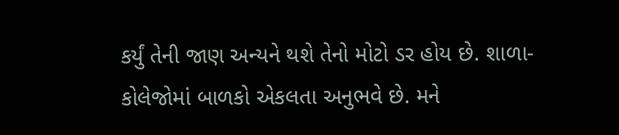કર્યું તેની જાણ અન્યને થશે તેનો મોટો ડર હોય છે. શાળા-કોલેજોમાં બાળકો એકલતા અનુભવે છે. મને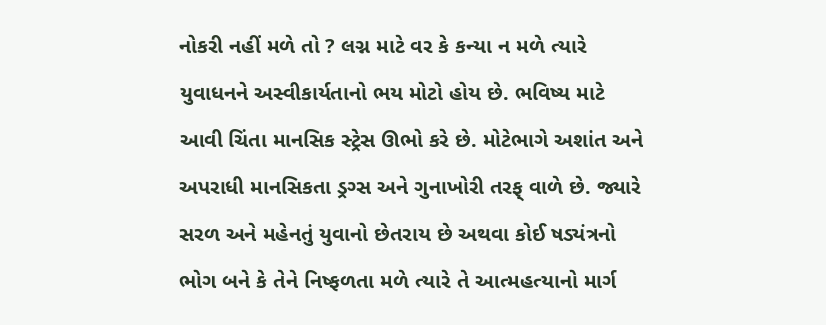નોકરી નહીં મળે તો ? લગ્ન માટે વર કે કન્યા ન મળે ત્યારે યુવાધનને અસ્વીકાર્યતાનો ભય મોટો હોય છે. ભવિષ્ય માટે આવી ચિંતા માનસિક સ્ટ્રેસ ઊભો કરે છે. મોટેભાગે અશાંત અને અપરાધી માનસિકતા ડ્રગ્સ અને ગુનાખોરી તરફ્ વાળે છે. જ્યારે સરળ અને મહેનતું યુવાનો છેતરાય છે અથવા કોઈ ષડ્યંત્રનો ભોગ બને કે તેને નિષ્ફળતા મળે ત્યારે તે આત્મહત્યાનો માર્ગ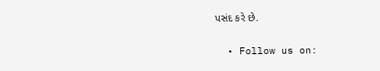પસંદ કરે છે.


  • Follow us on: